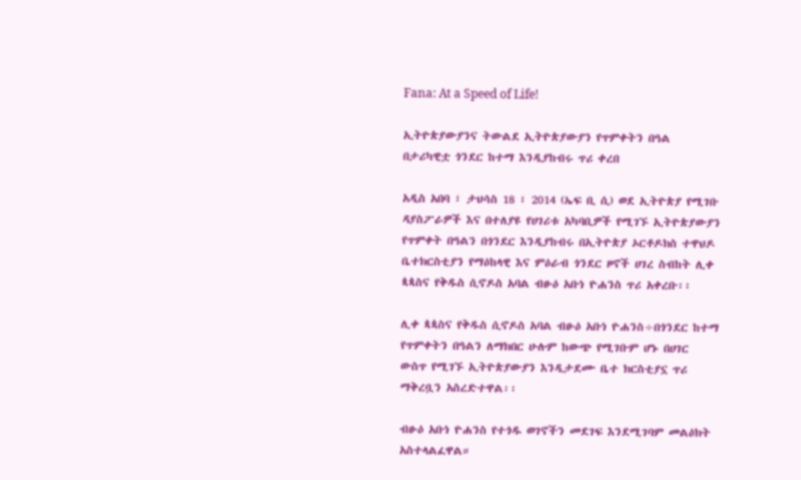Fana: At a Speed of Life!

ኢትዮጵያውያንና ትውልደ ኢትዮጵያውያን የጥምቀትን በዓል በታሪካዊቷ ጎንደር ከተማ እንዲያከብሩ ጥሪ ቀረበ

አዲስ አበባ ፣ ታህሳስ 18 ፣ 2014 (ኤፍ ቢ ሲ) ወደ ኢትዮጵያ የሚገቡ ዳያስፖራዎች እና በተለያዩ የሀገሪቱ አካባቢዎች የሚገኙ ኢትዮጵያውያን የጥምቀት በዓልን በጎንደር እንዲያከብሩ በኢትዮጵያ ኦርቶዶክስ ተዋህዶ ቤተክርስቲያን የማዕከላዊ እና ምዕራብ ጎንደር ዞኖች ሀገረ ስብከት ሊቀ ጳጳስና የቅዱስ ሲኖዶስ አባል ብፁዕ አቡነ ዮሐንስ ጥሪ አቀረቡ፡፡

ሊቀ ጳጳስና የቅዱስ ሲኖዶስ አባል ብፁዕ አቡነ ዮሐንስ÷በጎንደር ከተማ የጥምቀትን በዓልን ለማክበር ሁሉም ከውጭ የሚገቡም ሆኑ በሀገር ውስጥ የሚገኙ ኢትዮጵያውያን እንዲታደሙ ቤተ ክርስቲያኗ ጥሪ ማቅረቧን አስረድተዋል፡፡

ብፁዕ አቡነ ዮሐንስ የተጎዱ ወገኖችን መደገፍ እንደሚገባም መልዕክት አስተላልፈዋል።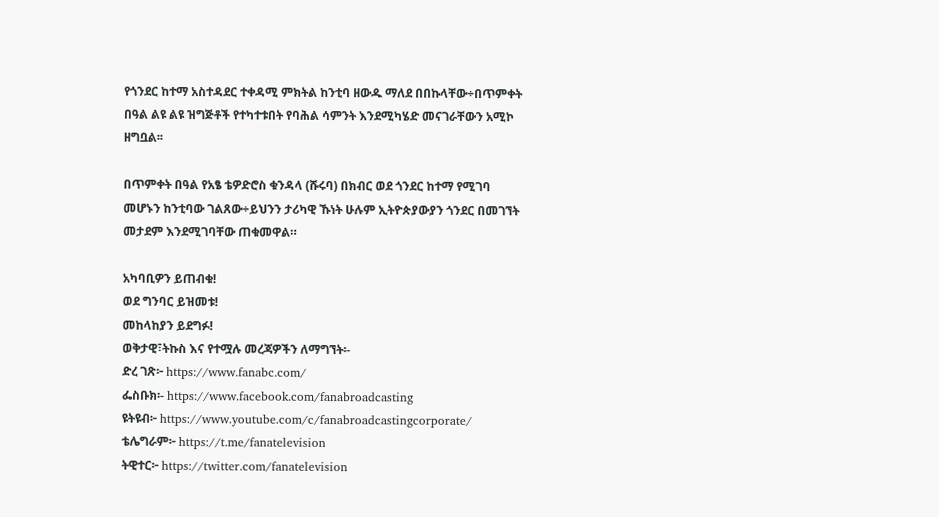የጎንደር ከተማ አስተዳደር ተቀዳሚ ምክትል ከንቲባ ዘውዱ ማለደ በበኩላቸው÷በጥምቀት በዓል ልዩ ልዩ ዝግጅቶች የተካተቱበት የባሕል ሳምንት እንደሚካሄድ መናገራቸውን አሚኮ ዘግቧል፡፡

በጥምቀት በዓል የአፄ ቴዎድሮስ ቁንዳላ (ሹሩባ) በክብር ወደ ጎንደር ከተማ የሚገባ መሆኑን ከንቲባው ገልጸው÷ይህንን ታሪካዊ ኹነት ሁሉም ኢትዮጵያውያን ጎንደር በመገኘት መታደም እንደሚገባቸው ጠቁመዋል።

አካባቢዎን ይጠብቁ!
ወደ ግንባር ይዝመቱ!
መከላከያን ይደግፉ!
ወቅታዊ፣ትኩስ እና የተሟሉ መረጃዎችን ለማግኘት፡-
ድረ ገጽ፦ https://www.fanabc.com/
ፌስቡክ፡- https://www.facebook.com/fanabroadcasting
ዩትዩብ፦ https://www.youtube.com/c/fanabroadcastingcorporate/
ቴሌግራም፦ https://t.me/fanatelevision
ትዊተር፦ https://twitter.com/fanatelevision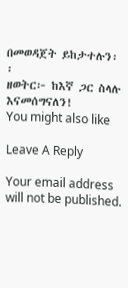በመወዳጀት ይከታተሉን፡፡
ዘወትር፦ ከእኛ ጋር ስላሉ እናመሰግናለን!
You might also like

Leave A Reply

Your email address will not be published.